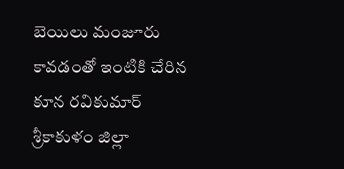బెయిలు మంజూరు కావడంతో ఇంటికి చేరిన కూన రవికుమార్
శ్రీకాకుళం జిల్లా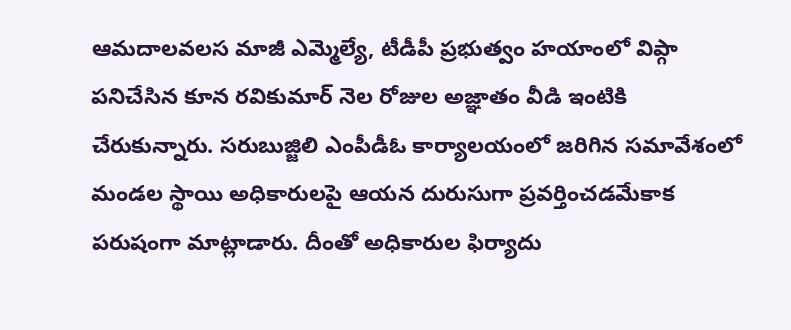ఆమదాలవలస మాజీ ఎమ్మెల్యే, టీడీపీ ప్రభుత్వం హయాంలో విప్గా పనిచేసిన కూన రవికుమార్ నెల రోజుల అజ్ఞాతం వీడి ఇంటికి చేరుకున్నారు. సరుబుజ్జిలి ఎంపీడీఓ కార్యాలయంలో జరిగిన సమావేశంలో మండల స్థాయి అధికారులపై ఆయన దురుసుగా ప్రవర్తించడమేకాక పరుషంగా మాట్లాడారు. దీంతో అధికారుల ఫిర్యాదు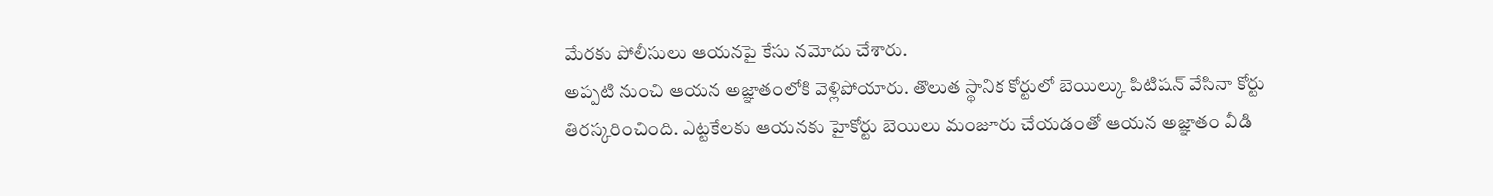మేరకు పోలీసులు ఆయనపై కేసు నమోదు చేశారు.
అప్పటి నుంచి ఆయన అజ్ఞాతంలోకి వెళ్లిపోయారు. తొలుత స్థానిక కోర్టులో బెయిల్కు పిటిషన్ వేసినా కోర్టు తిరస్కరించింది. ఎట్టకేలకు ఆయనకు హైకోర్టు బెయిలు మంజూరు చేయడంతో ఆయన అజ్ఞాతం వీడి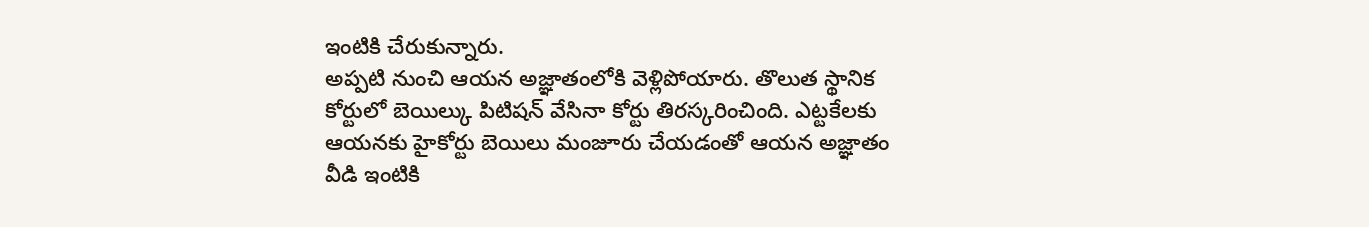ఇంటికి చేరుకున్నారు.
అప్పటి నుంచి ఆయన అజ్ఞాతంలోకి వెళ్లిపోయారు. తొలుత స్థానిక కోర్టులో బెయిల్కు పిటిషన్ వేసినా కోర్టు తిరస్కరించింది. ఎట్టకేలకు ఆయనకు హైకోర్టు బెయిలు మంజూరు చేయడంతో ఆయన అజ్ఞాతం వీడి ఇంటికి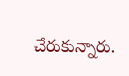చేరుకున్నారు.